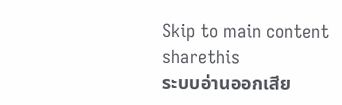Skip to main content
sharethis
ระบบอ่านออกเสีย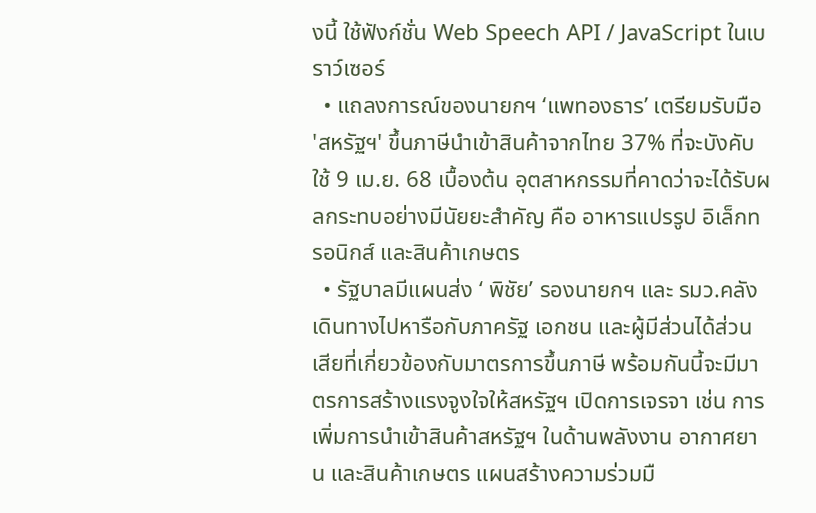งนี้ ใช้ฟังก์ชั่น Web Speech API / JavaScript ในเบราว์เซอร์
  • แถลงการณ์ของนายกฯ ‘แพทองธาร’ เตรียมรับมือ 'สหรัฐฯ' ขึ้นภาษีนำเข้าสินค้าจากไทย 37% ที่จะบังคับใช้ 9 เม.ย. 68 เบื้องต้น อุตสาหกรรมที่คาดว่าจะได้รับผลกระทบอย่างมีนัยยะสำคัญ คือ อาหารแปรรูป อิเล็กทรอนิกส์ และสินค้าเกษตร
  • รัฐบาลมีแผนส่ง ‘ พิชัย’ รองนายกฯ และ รมว.คลัง เดินทางไปหารือกับภาครัฐ เอกชน และผู้มีส่วนได้ส่วนเสียที่เกี่ยวข้องกับมาตรการขึ้นภาษี พร้อมกันนี้จะมีมาตรการสร้างแรงจูงใจให้สหรัฐฯ เปิดการเจรจา เช่น การเพิ่มการนำเข้าสินค้าสหรัฐฯ ในด้านพลังงาน อากาศยาน และสินค้าเกษตร แผนสร้างความร่วมมื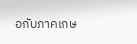อกับภาคเกษ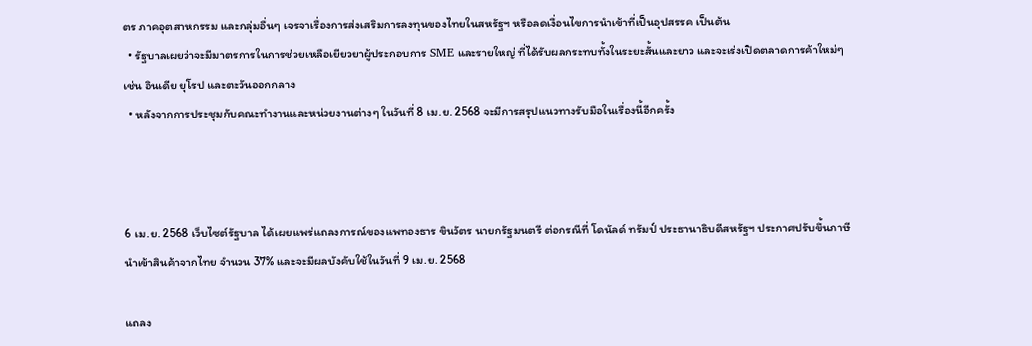ตร ภาคอุตสาหกรรม และกลุ่มอื่นๆ เจรจาเรื่องการส่งเสริมการลงทุนของไทยในสหรัฐฯ หรือลดเงื่อนไขการนำเข้าที่เป็นอุปสรรค เป็นต้น
  • รัฐบาลเผยว่าจะมีมาตรการในการช่วยเหลือเยียวยาผู้ประกอบการ SME และรายใหญ่ ที่ได้รับผลกระทบทั้งในระยะสั้นและยาว และจะเร่งเปิดตลาดการค้าใหม่ๆ เช่น อินเดีย ยุโรป และตะวันออกกลาง
  • หลังจากการประชุมกับคณะทำงานและหน่วยงานต่างๆ ในวันที่ 8 เม.ย. 2568 จะมีการสรุปแนวทางรับมือในเรื่องนี้อีกครั้ง



6 เม.ย. 2568 เว็บไซต์รัฐบาล ได้เผยแพร่แถลงการณ์ของแพทองธาร ขินวัตร นายกรัฐมนตรี ต่อกรณีที่ โดนัลด์ ทรัมป์ ประธานาธิบดีสหรัฐฯ ประกาศปรับขึ้นภาษีนำเข้าสินค้าจากไทย จำนวน 37% และจะมีผลบังคับใช้ในวันที่ 9 เม.ย. 2568

แถลง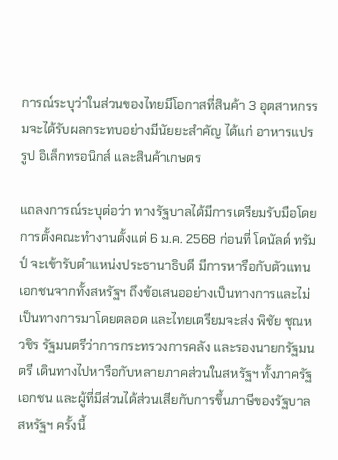การณ์ระบุว่าในส่วนของไทยมีโอกาสที่สินค้า 3 อุตสาหกรรมจะได้รับผลกระทบอย่างมีนัยยะสำคัญ ได้แก่ อาหารแปรรูป อิเล็กทรอนิกส์ และสินค้าเกษตร

แถลงการณ์ระบุต่อว่า ทางรัฐบาลได้มีการเตรียมรับมือโดยการตั้งคณะทำงานตั้งแต่ 6 ม.ค. 2568 ก่อนที่ โดนัลด์ ทรัมป์ จะเข้ารับตำแหน่งประธานาธิบดี มีการหารือกับตัวแทนเอกชนจากทั้งสหรัฐฯ ถึงข้อเสนออย่างเป็นทางการและไม่เป็นทางการมาโดยตลอด และไทยเตรียมจะส่ง พิชัย ชุณหวชิร รัฐมนตรีว่าการกระทรวงการคลัง และรองนายกรัฐมนตรี เดินทางไปหารือกับหลายภาคส่วนในสหรัฐฯ ทั้งภาครัฐ เอกชน และผู้ที่มีส่วนได้ส่วนเสียกับการขึ้นภาษีของรัฐบาลสหรัฐฯ ครั้งนี้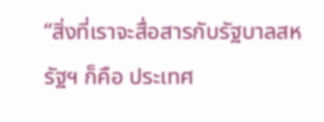“สิ่งที่เราจะสื่อสารกับรัฐบาลสหรัฐฯ ก็คือ ประเทศ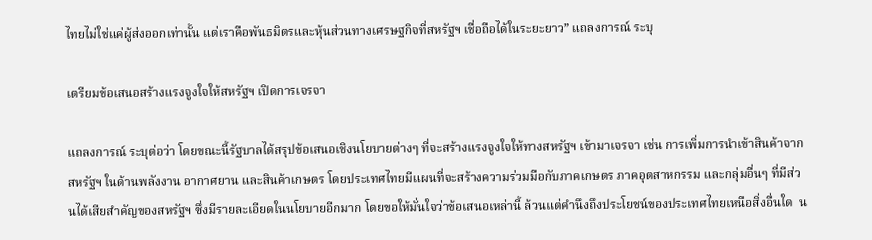ไทยไม่ใช่แค่ผู้ส่งออกเท่านั้น แต่เราคือพันธมิตรและหุ้นส่วนทางเศรษฐกิจที่สหรัฐฯ เชื่อถือได้ในระยะยาว” แถลงการณ์ ระบุ

เตรียมข้อเสนอสร้างแรงจูงใจให้สหรัฐฯ เปิดการเจรจา

แถลงการณ์ ระบุต่อว่า โดยขณะนี้รัฐบาลได้สรุปข้อเสนอเชิงนโยบายต่างๆ ที่จะสร้างแรงจูงใจให้ทางสหรัฐฯ เข้ามาเจรจา เช่น การเพิ่มการนำเข้าสินค้าจากสหรัฐฯ ในด้านพลังงาน อากาศยาน และสินค้าเกษตร โดยประเทศไทยมีแผนที่จะสร้างความร่วมมือกับภาคเกษตร ภาคอุตสาหกรรม และกลุ่มอื่นๆ ที่มีส่วนได้เสียสำคัญของสหรัฐฯ ซึ่งมีรายละเอียดในนโยบายอีกมาก โดยขอให้มั่นใจว่าข้อเสนอเหล่านี้ ล้วนแต่คำนึงถึงประโยชน์ของประเทศไทยเหนือสิ่งอื่นใด  น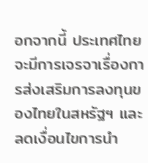อกจากนี้ ประเทศไทย จะมีการเจรจาเรื่องการส่งเสริมการลงทุนของไทยในสหรัฐฯ และลดเงื่อนไขการนำ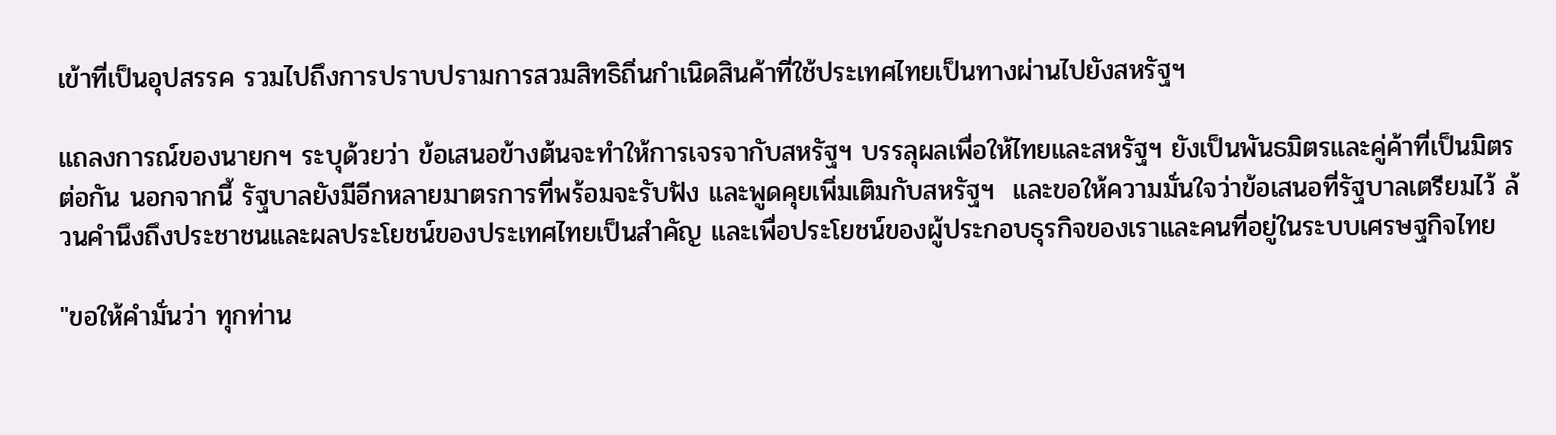เข้าที่เป็นอุปสรรค รวมไปถึงการปราบปรามการสวมสิทธิถิ่นกำเนิดสินค้าที่ใช้ประเทศไทยเป็นทางผ่านไปยังสหรัฐฯ

แถลงการณ์ของนายกฯ ระบุด้วยว่า ข้อเสนอข้างต้นจะทำให้การเจรจากับสหรัฐฯ บรรลุผลเพื่อให้ไทยและสหรัฐฯ ยังเป็นพันธมิตรและคู่ค้าที่เป็นมิตรต่อกัน นอกจากนี้ รัฐบาลยังมีอีกหลายมาตรการที่พร้อมจะรับฟัง และพูดคุยเพิ่มเติมกับสหรัฐฯ  และขอให้ความมั่นใจว่าข้อเสนอที่รัฐบาลเตรียมไว้ ล้วนคำนึงถึงประชาชนและผลประโยชน์ของประเทศไทยเป็นสำคัญ และเพื่อประโยชน์ของผู้ประกอบธุรกิจของเราและคนที่อยู่ในระบบเศรษฐกิจไทย

"ขอให้คำมั่นว่า ทุกท่าน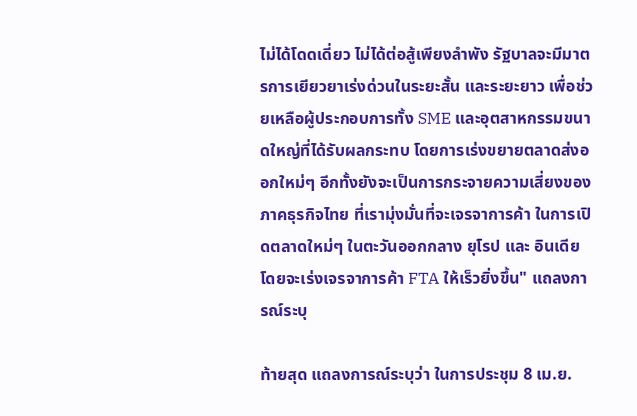ไม่ได้โดดเดี่ยว ไม่ได้ต่อสู้เพียงลำพัง รัฐบาลจะมีมาตรการเยียวยาเร่งด่วนในระยะสั้น และระยะยาว เพื่อช่วยเหลือผู้ประกอบการทั้ง SME และอุตสาหกรรมขนาดใหญ่ที่ได้รับผลกระทบ โดยการเร่งขยายตลาดส่งออกใหม่ๆ อีกทั้งยังจะเป็นการกระจายความเสี่ยงของภาคธุรกิจไทย ที่เรามุ่งมั่นที่จะเจรจาการค้า ในการเปิดตลาดใหม่ๆ ในตะวันออกกลาง ยุโรป และ อินเดีย โดยจะเร่งเจรจาการค้า FTA ให้เร็วยิ่งขึ้น" แถลงการณ์ระบุ

ท้ายสุด แถลงการณ์ระบุว่า ในการประชุม 8 เม.ย.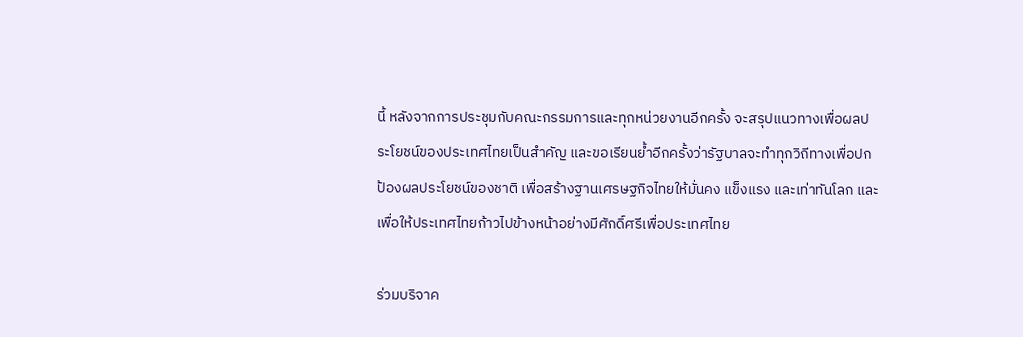นี้ หลังจากการประชุมกับคณะกรรมการและทุกหน่วยงานอีกครั้ง จะสรุปแนวทางเพื่อผลประโยชน์ของประเทศไทยเป็นสำคัญ และขอเรียนย้ำอีกครั้งว่ารัฐบาลจะทำทุกวิถีทางเพื่อปกป้องผลประโยชน์ของชาติ เพื่อสร้างฐานเศรษฐกิจไทยให้มั่นคง แข็งแรง และเท่าทันโลก และเพื่อให้ประเทศไทยก้าวไปข้างหน้าอย่างมีศักดิ์ศรีเพื่อประเทศไทย

ร่วมบริจาค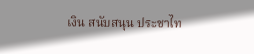เงิน สนับสนุน ประชาไท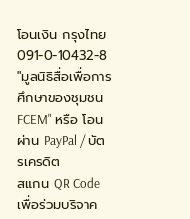โอนเงิน กรุงไทย 091-0-10432-8 "มูลนิธิสื่อเพื่อการศึกษาของชุมชน FCEM" หรือ โอนผ่าน PayPal / บัตรเครดิต
สแกน QR Code เพื่อร่วมบริจาค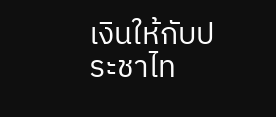เงินให้กับประชาไท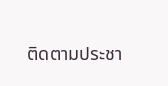ติดตามประชา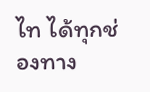ไท ได้ทุกช่องทาง